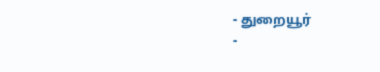- துறையூர்
-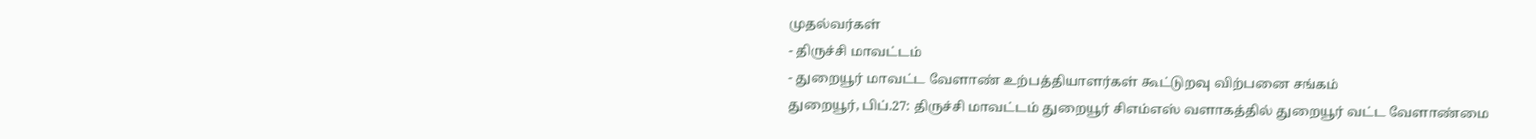முதல்வர்கள்
- திருச்சி மாவட்டம்
- துறையூர் மாவட்ட வேளாண் உற்பத்தியாளர்கள் கூட்டுறவு விற்பனை சங்கம்
துறையூர், பிப்.27: திருச்சி மாவட்டம் துறையூர் சிஎம்எஸ் வளாகத்தில் துறையூர் வட்ட வேளாண்மை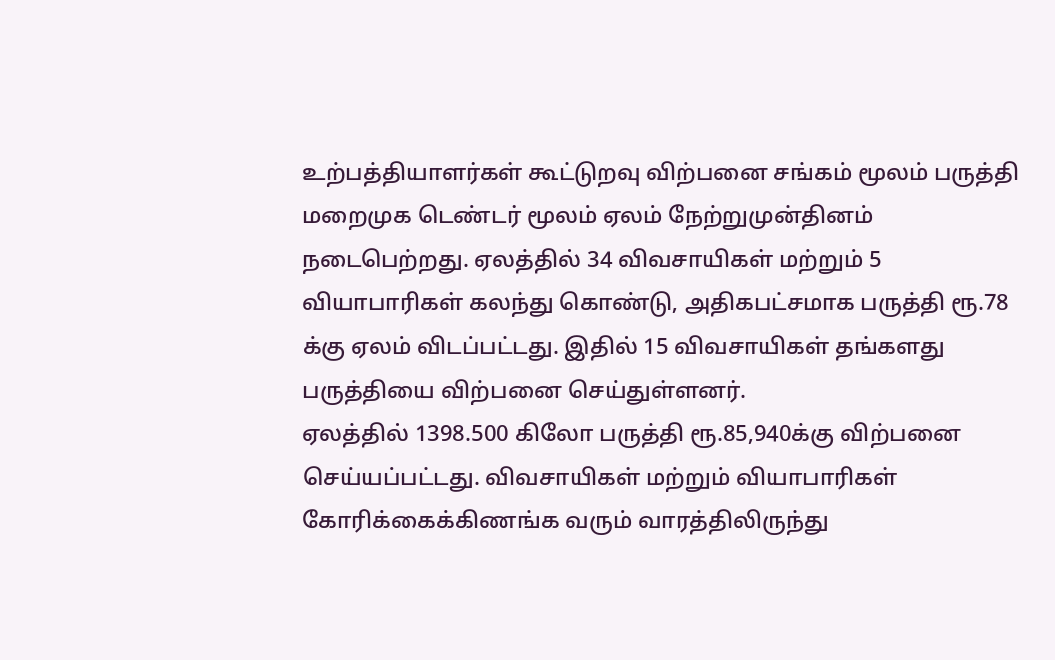உற்பத்தியாளர்கள் கூட்டுறவு விற்பனை சங்கம் மூலம் பருத்தி மறைமுக டெண்டர் மூலம் ஏலம் நேற்றுமுன்தினம் நடைபெற்றது. ஏலத்தில் 34 விவசாயிகள் மற்றும் 5 வியாபாரிகள் கலந்து கொண்டு, அதிகபட்சமாக பருத்தி ரூ.78 க்கு ஏலம் விடப்பட்டது. இதில் 15 விவசாயிகள் தங்களது பருத்தியை விற்பனை செய்துள்ளனர்.
ஏலத்தில் 1398.500 கிலோ பருத்தி ரூ.85,940க்கு விற்பனை செய்யப்பட்டது. விவசாயிகள் மற்றும் வியாபாரிகள் கோரிக்கைக்கிணங்க வரும் வாரத்திலிருந்து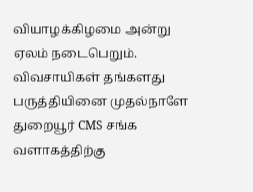வியாழக்கிழமை அன்று ஏலம் நடைபெறும். விவசாயிகள் தங்களது பருத்தியினை முதல்நாளே துறையூர் CMS சங்க வளாகத்திற்கு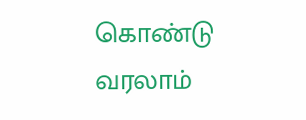கொண்டு வரலாம்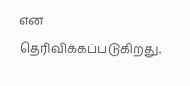என தெரிவிக்கப்படுகிறது.